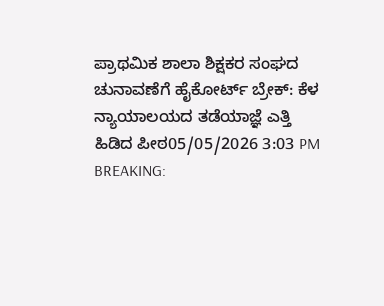ಪ್ರಾಥಮಿಕ ಶಾಲಾ ಶಿಕ್ಷಕರ ಸಂಘದ ಚುನಾವಣೆಗೆ ಹೈಕೋರ್ಟ್ ಬ್ರೇಕ್: ಕೆಳ ನ್ಯಾಯಾಲಯದ ತಡೆಯಾಜ್ಞೆ ಎತ್ತಿ ಹಿಡಿದ ಪೀಠ05/05/2026 3:03 PM
BREAKING: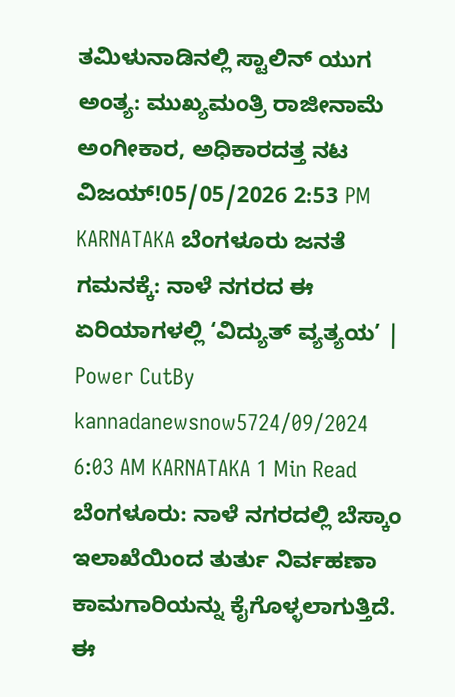ತಮಿಳುನಾಡಿನಲ್ಲಿ ಸ್ಟಾಲಿನ್ ಯುಗ ಅಂತ್ಯ: ಮುಖ್ಯಮಂತ್ರಿ ರಾಜೀನಾಮೆ ಅಂಗೀಕಾರ, ಅಧಿಕಾರದತ್ತ ನಟ ವಿಜಯ್!05/05/2026 2:53 PM
KARNATAKA ಬೆಂಗಳೂರು ಜನತೆ ಗಮನಕ್ಕೆ: ನಾಳೆ ನಗರದ ಈ ಏರಿಯಾಗಳಲ್ಲಿ ‘ವಿದ್ಯುತ್ ವ್ಯತ್ಯಯ’ | Power CutBy kannadanewsnow5724/09/2024 6:03 AM KARNATAKA 1 Min Read ಬೆಂಗಳೂರು: ನಾಳೆ ನಗರದಲ್ಲಿ ಬೆಸ್ಕಾಂ ಇಲಾಖೆಯಿಂದ ತುರ್ತು ನಿರ್ವಹಣಾ ಕಾಮಗಾರಿಯನ್ನು ಕೈಗೊಳ್ಳಲಾಗುತ್ತಿದೆ. ಈ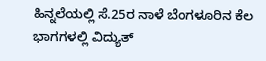ಹಿನ್ನಲೆಯಲ್ಲಿ ಸೆ.25ರ ನಾಳೆ ಬೆಂಗಳೂರಿನ ಕೆಲ ಭಾಗಗಳಲ್ಲಿ ವಿದ್ಯುತ್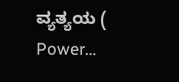ವ್ಯತ್ಯಯ ( Power…